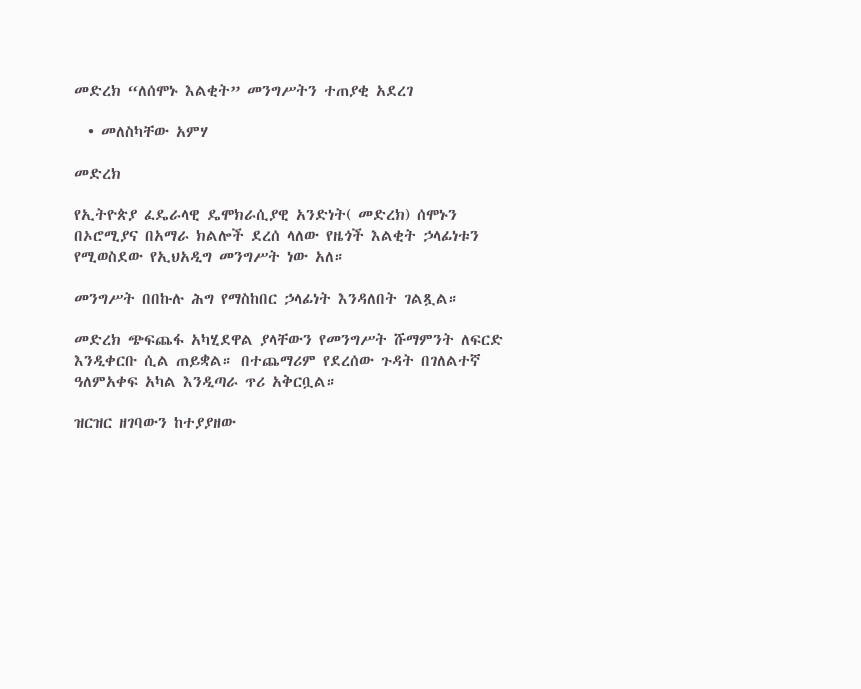መድረክ “ለሰሞኑ እልቂት” መንግሥትን ተጠያቂ አደረገ

  • መለስካቸው አምሃ

መድረክ

የኢትዮጵያ ፈዴራላዊ ዴሞክራሲያዊ አንድነት( መድረክ) ሰሞኑን በኦሮሚያና በአማራ ክልሎች ደረሰ ላለው የዜጎች እልቂት ኃላፊነቱን የሚወስደው የኢህአዲግ መንግሥት ነው አለ።

መንግሥት በበኩሉ ሕግ የማስከበር ኃላፊነት እንዳለበት ገልጿል።

መድረክ ጭፍጨፋ አካሂደዋል ያላቸውን የመንግሥት ሹማምንት ለፍርድ እንዲቀርቡ ሲል ጠይቋል። በተጨማሪም የደረሰው ጉዳት በገለልተኛ ዓለምአቀፍ አካል እንዲጣራ ጥሪ አቅርቧል።

ዝርዝር ዘገባውን ከተያያዘው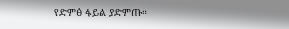የድምፅ ፋይል ያድምጡ።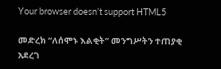Your browser doesn’t support HTML5

መድረክ “ለሰሞኑ እልቂት” መንግሥትን ተጠያቂ አደረገ